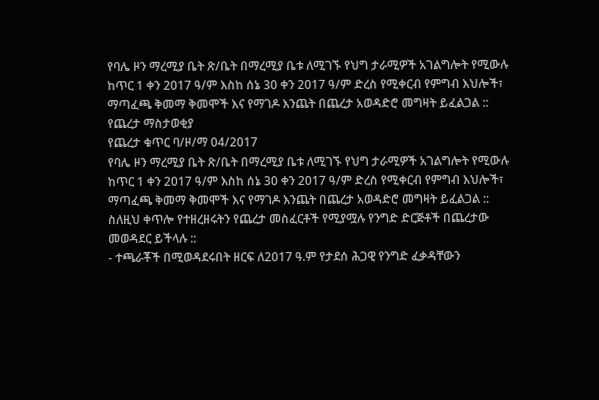የባሌ ዞን ማረሚያ ቤት ጽ/ቤት በማረሚያ ቤቱ ለሚገኙ የህግ ታራሚዎች አገልግሎት የሚውሉ ከጥር 1 ቀን 2017 ዓ/ም እስከ ሰኔ 30 ቀን 2017 ዓ/ም ድረስ የሚቀርብ የምግብ እህሎች፣ ማጣፈጫ ቅመማ ቅመሞች እና የማገዶ እንጨት በጨረታ አወዳድሮ መግዛት ይፈልጋል ::
የጨረታ ማስታወቂያ
የጨረታ ቁጥር ባ/ዞ/ማ 04/2017
የባሌ ዞን ማረሚያ ቤት ጽ/ቤት በማረሚያ ቤቱ ለሚገኙ የህግ ታራሚዎች አገልግሎት የሚውሉ ከጥር 1 ቀን 2017 ዓ/ም እስከ ሰኔ 30 ቀን 2017 ዓ/ም ድረስ የሚቀርብ የምግብ እህሎች፣ ማጣፈጫ ቅመማ ቅመሞች እና የማገዶ እንጨት በጨረታ አወዳድሮ መግዛት ይፈልጋል ::
ስለዚህ ቀጥሎ የተዘረዘሩትን የጨረታ መስፈርቶች የሚያሟሉ የንግድ ድርጅቶች በጨረታው መወዳደር ይችላሉ ::
- ተጫራቾች በሚወዳደሩበት ዘርፍ ለ2017 ዓ.ም የታደሰ ሕጋዊ የንግድ ፈቃዳቸውን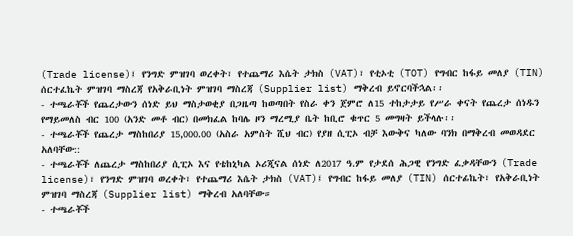(Trade license)፤ የንግድ ምዝገባ ወረቀት፣ የተጨማሪ እሴት ታክስ (VAT)፣ የቲኦቲ (TOT) የግብር ከፋይ መለያ (TIN) ሰርተፈኬት ምዝገባ ማስረጃ የአቅራቢነት ምዝገባ ማስረጃ (Supplier list) ማቅረብ ይኖርባችኋል፡፡
- ተጫራቾች የጨረታውን ሰነድ ይህ ማስታወቂያ በጋዜጣ ከወጣበት የስራ ቀን ጀምሮ ለ15 ተከታታይ የሥራ ቀናት የጨረታ ሰነዱን የማይመለስ ብር 100 (አንድ መቶ ብር) በመክፈል ከባሌ ዞን ማረሚያ ቤት ከቢሮ ቁጥር 5 መግዛት ይችላሉ፡፡
- ተጫራቾች የጨረታ ማስከበሪያ 15,000.00 (አስራ አምስት ሺህ ብር) የያዘ ሲፒኦ ብቻ እውቅና ካለው ባንክ በማቅረብ መወዳደር አለባቸው::
- ተጫራቾች ለጨረታ ማስከበሪያ ሲፒኦ እና የቴከኒካል ኦሪጂናል ሰነድ ለ2017 ዓ.ም የታደሰ ሕጋዊ የንግድ ፈቃዳቸውን (Trade license)፣ የንግድ ምዝገባ ወረቀት፣ የተጨማሪ እሴት ታክስ (VAT)፤ የግብር ከፋይ መለያ (TIN) ሰርተፊኬት፣ የአቅራቢነት ምዝገባ ማስረጃ (Supplier list) ማቅረብ አለባቸው።
- ተጫራቾች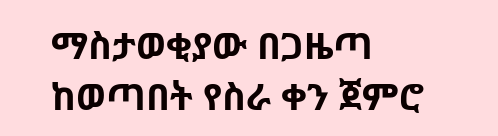ማስታወቂያው በጋዜጣ ከወጣበት የስራ ቀን ጀምሮ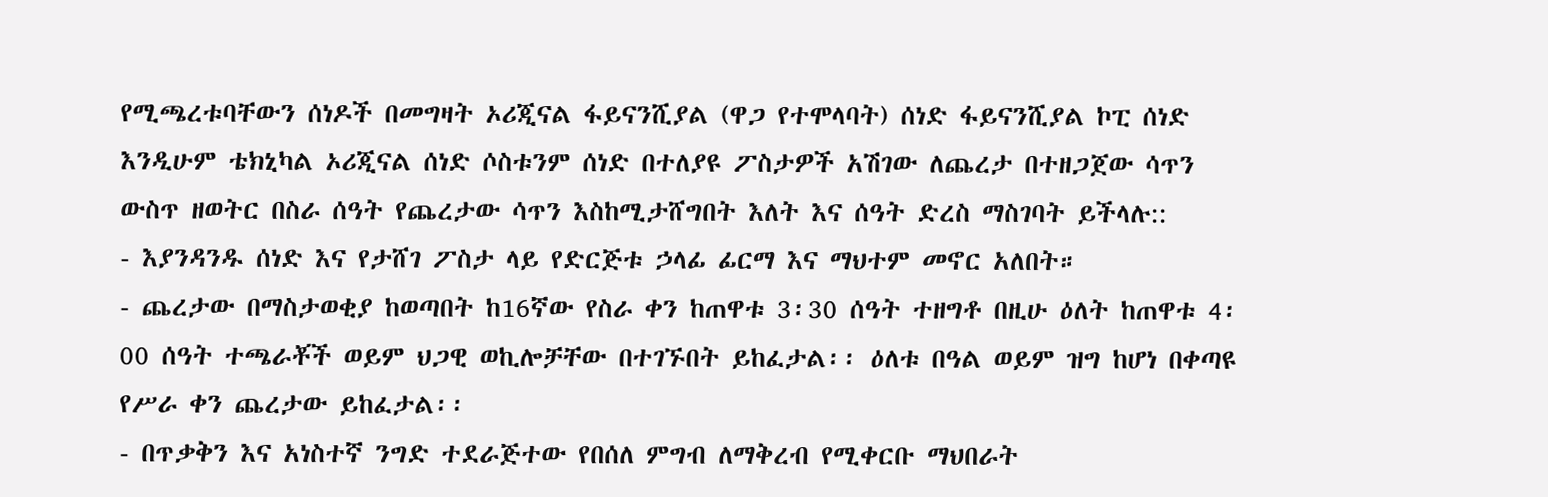የሚጫረቱባቸውን ሰነዶች በመግዛት ኦሪጂናል ፋይናንሺያል (ዋጋ የተሞላባት) ሰነድ ፋይናንሺያል ኮፒ ሰነድ እንዲሁም ቴክኒካል ኦሪጂናል ሰነድ ሶስቱንም ሰነድ በተለያዩ ፖስታዎች አሽገው ለጨረታ በተዘጋጀው ሳጥን ውስጥ ዘወትር በስራ ሰዓት የጨረታው ሳጥን እስከሚታሸግበት እለት እና ሰዓት ድረስ ማስገባት ይችላሉ::
- እያንዳንዱ ሰነድ እና የታሸገ ፖስታ ላይ የድርጅቱ ኃላፊ ፊርማ እና ማህተም መኖር አለበት።
- ጨረታው በማስታወቂያ ከወጣበት ከ16ኛው የስራ ቀን ከጠዋቱ 3፡30 ሰዓት ተዘግቶ በዚሁ ዕለት ከጠዋቱ 4፡00 ሰዓት ተጫራቾች ወይም ህጋዊ ወኪሎቻቸው በተገኙበት ይከፈታል፡፡ ዕለቱ በዓል ወይም ዝግ ከሆነ በቀጣዩ የሥራ ቀን ጨረታው ይከፈታል፡፡
- በጥቃቅን እና አነስተኛ ንግድ ተደራጅተው የበሰለ ምግብ ለማቅረብ የሚቀርቡ ማህበራት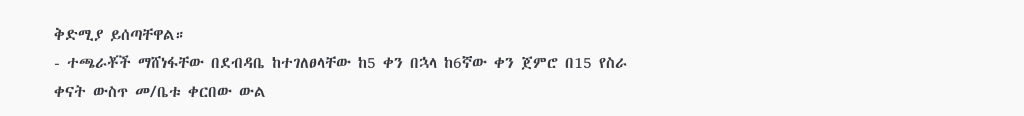ቅድሚያ ይሰጣቸዋል።
- ተጫራቾች ማሸነፋቸው በደብዳቤ ከተገለፀላቸው ከ5 ቀን በኋላ ከ6ኛው ቀን ጀምሮ በ15 የስራ ቀናት ውስጥ መ/ቤቱ ቀርበው ውል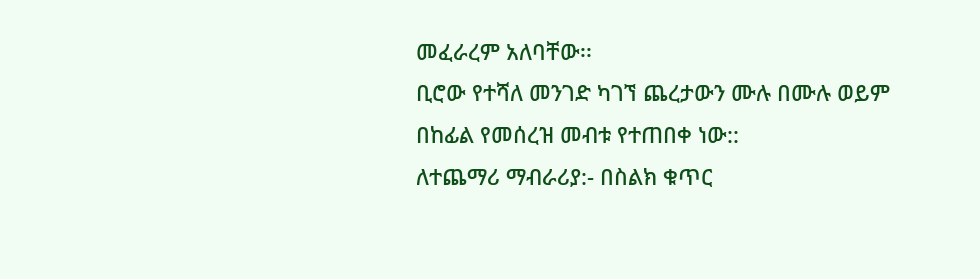መፈራረም አለባቸው፡፡
ቢሮው የተሻለ መንገድ ካገኘ ጨረታውን ሙሉ በሙሉ ወይም በከፊል የመሰረዝ መብቱ የተጠበቀ ነው::
ለተጨማሪ ማብራሪያ:- በስልክ ቁጥር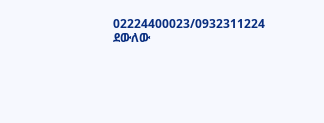02224400023/0932311224 ደውለው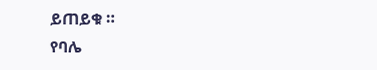ይጠይቁ ።
የባሌ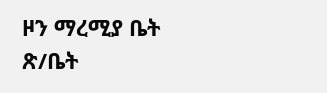ዞን ማረሚያ ቤት ጽ/ቤት